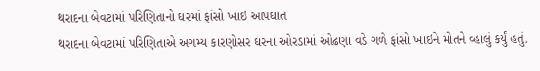થરાદના બેવટામાં પરિણિતાનો ઘરમાં ફાંસો ખાઇ આપઘાત
થરાદના બેવટામાં પરિણિતાએ અગમ્ય કારણોસર ઘરના ઓરડામાં ઓઢણા વડે ગળે ફાંસો ખાઇને મોતને વ્હાલું કર્યું હતું.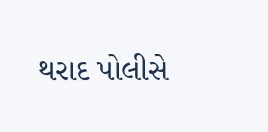થરાદ પોલીસે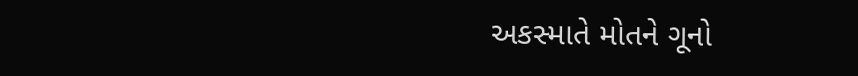અકસ્માતે મોતને ગૂનો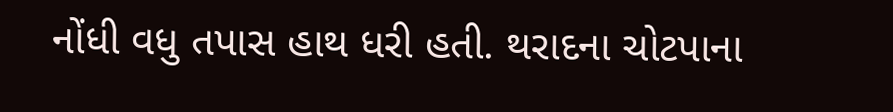નોંધી વધુ તપાસ હાથ ધરી હતી. થરાદના ચોટપાના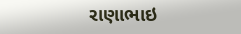રાણાભાઇ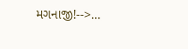મગનાજી!-->…